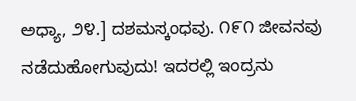ಅಧ್ಯಾ, ೨೪.] ದಶಮಸ್ಕಂಧವು. ೧೯೧ ಜೀವನವು ನಡೆದುಹೋಗುವುದು! ಇದರಲ್ಲಿ ಇಂದ್ರನು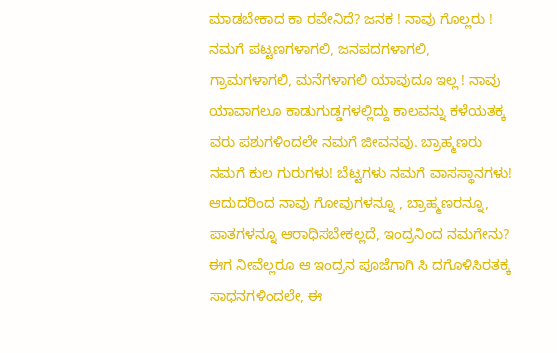ಮಾಡಬೇಕಾದ ಕಾ ರವೇನಿದೆ? ಜನಕ ! ನಾವು ಗೊಲ್ಲರು ! ನಮಗೆ ಪಟ್ಟಣಗಳಾಗಲಿ, ಜನಪದಗಳಾಗಲಿ, ಗ್ರಾಮಗಳಾಗಲಿ, ಮನೆಗಳಾಗಲಿ ಯಾವುದೂ ಇಲ್ಲ ! ನಾವು ಯಾವಾಗಲೂ ಕಾಡುಗುಡ್ಡಗಳಲ್ಲಿದ್ದು ಕಾಲವನ್ನು ಕಳೆಯತಕ್ಕ ವರು ಪಶುಗಳಿಂದಲೇ ನಮಗೆ ಜೀವನವು. ಬ್ರಾಹ್ಮಣರು ನಮಗೆ ಕುಲ ಗುರುಗಳು! ಬೆಟ್ಟಗಳು ನಮಗೆ ವಾಸಸ್ಥಾನಗಳು! ಆದುದರಿಂದ ನಾವು ಗೋವುಗಳನ್ನೂ , ಬ್ರಾಹ್ಮಣರನ್ನೂ, ಪಾತಗಳನ್ನೂ ಆರಾಧಿಸಬೇಕಲ್ಲದೆ, ಇಂದ್ರನಿಂದ ನಮಗೇನು? ಈಗ ನೀವೆಲ್ಲರೂ ಆ ಇಂದ್ರನ ಪೂಜೆಗಾಗಿ ಸಿ ದಗೊಳಿಸಿರತಕ್ಕ ಸಾಧನಗಳಿಂದಲೇ, ಈ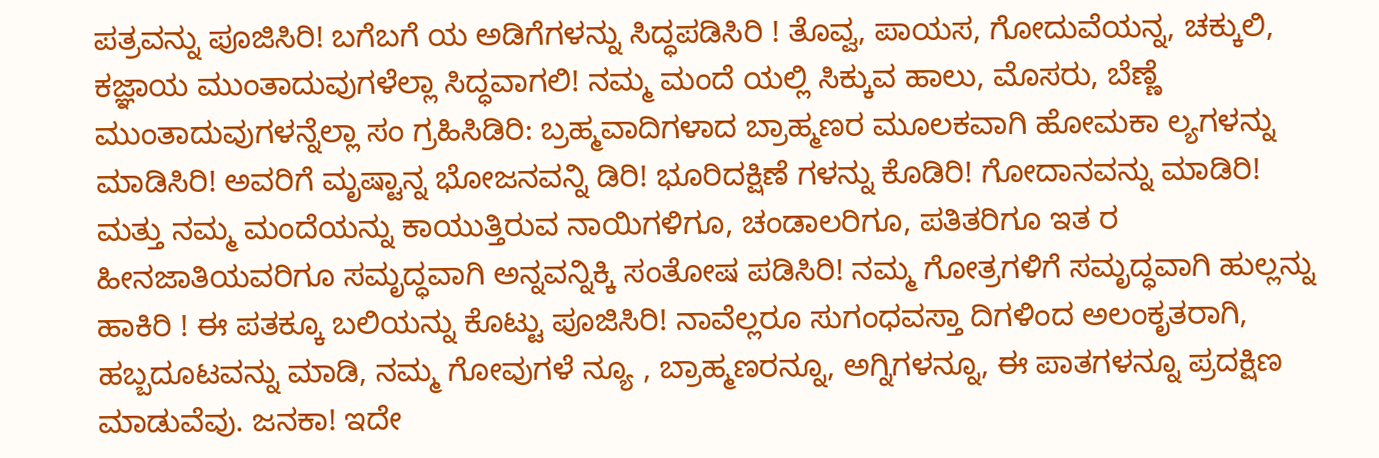ಪತ್ರವನ್ನು ಪೂಜಿಸಿರಿ! ಬಗೆಬಗೆ ಯ ಅಡಿಗೆಗಳನ್ನು ಸಿದ್ಧಪಡಿಸಿರಿ ! ತೊವ್ವ, ಪಾಯಸ, ಗೋದುವೆಯನ್ನ, ಚಕ್ಕುಲಿ, ಕಜ್ಞಾಯ ಮುಂತಾದುವುಗಳೆಲ್ಲಾ ಸಿದ್ಧವಾಗಲಿ! ನಮ್ಮ ಮಂದೆ ಯಲ್ಲಿ ಸಿಕ್ಕುವ ಹಾಲು, ಮೊಸರು, ಬೆಣ್ಣೆ ಮುಂತಾದುವುಗಳನ್ನೆಲ್ಲಾ ಸಂ ಗ್ರಹಿಸಿಡಿರಿ: ಬ್ರಹ್ಮವಾದಿಗಳಾದ ಬ್ರಾಹ್ಮಣರ ಮೂಲಕವಾಗಿ ಹೋಮಕಾ ಲ್ಯಗಳನ್ನು ಮಾಡಿಸಿರಿ! ಅವರಿಗೆ ಮೃಷ್ಟಾನ್ನ ಭೋಜನವನ್ನಿ ಡಿರಿ! ಭೂರಿದಕ್ಷಿಣೆ ಗಳನ್ನು ಕೊಡಿರಿ! ಗೋದಾನವನ್ನು ಮಾಡಿರಿ! ಮತ್ತು ನಮ್ಮ ಮಂದೆಯನ್ನು ಕಾಯುತ್ತಿರುವ ನಾಯಿಗಳಿಗೂ, ಚಂಡಾಲರಿಗೂ, ಪತಿತರಿಗೂ ಇತ ರ ಹೀನಜಾತಿಯವರಿಗೂ ಸಮೃದ್ಧವಾಗಿ ಅನ್ನವನ್ನಿಕ್ಕಿ ಸಂತೋಷ ಪಡಿಸಿರಿ! ನಮ್ಮ ಗೋತ್ರಗಳಿಗೆ ಸಮೃದ್ಧವಾಗಿ ಹುಲ್ಲನ್ನು ಹಾಕಿರಿ ! ಈ ಪತಕ್ಕೂ ಬಲಿಯನ್ನು ಕೊಟ್ಟು ಪೂಜಿಸಿರಿ! ನಾವೆಲ್ಲರೂ ಸುಗಂಧವಸ್ತಾ ದಿಗಳಿಂದ ಅಲಂಕೃತರಾಗಿ, ಹಬ್ಬದೂಟವನ್ನು ಮಾಡಿ, ನಮ್ಮ ಗೋವುಗಳೆ ನ್ಯೂ , ಬ್ರಾಹ್ಮಣರನ್ನೂ, ಅಗ್ನಿಗಳನ್ನೂ, ಈ ಪಾತಗಳನ್ನೂ ಪ್ರದಕ್ಷಿಣ ಮಾಡುವೆವು. ಜನಕಾ! ಇದೇ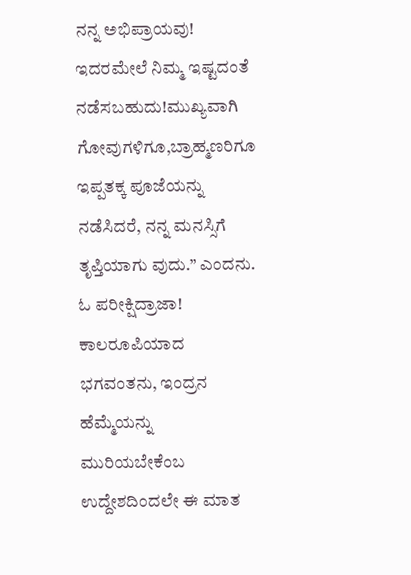ನನ್ನ ಅಭಿಪ್ರಾಯವು! ಇದರಮೇಲೆ ನಿಮ್ಮ ಇಷ್ಟದಂತೆ ನಡೆಸಬಹುದು!ಮುಖ್ಯವಾಗಿ ಗೋವುಗಳಿಗೂ,ಬ್ರಾಹ್ಮಣರಿಗೂ ಇಪ್ಪತಕ್ಕ ಪೂಜೆಯನ್ನು ನಡೆಸಿದರೆ, ನನ್ನ ಮನಸ್ಸಿಗೆ ತೃಪ್ತಿಯಾಗು ವುದು.” ಎಂದನು. ಓ ಪರೀಕ್ಷಿದ್ರಾಜಾ! ಕಾಲರೂಪಿಯಾದ ಭಗವಂತನು, ಇಂದ್ರನ ಹೆಮ್ಮೆಯನ್ನು ಮುರಿಯಬೇಕೆಂಬ ಉದ್ದೇಶದಿಂದಲೇ ಈ ಮಾತ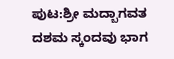ಪುಟ:ಶ್ರೀ ಮದ್ಬಾಗವತ ದಶಮ ಸ್ಕಂದವು ಭಾಗ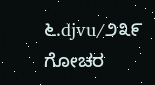೬.djvu/೨೩೯
ಗೋಚರ